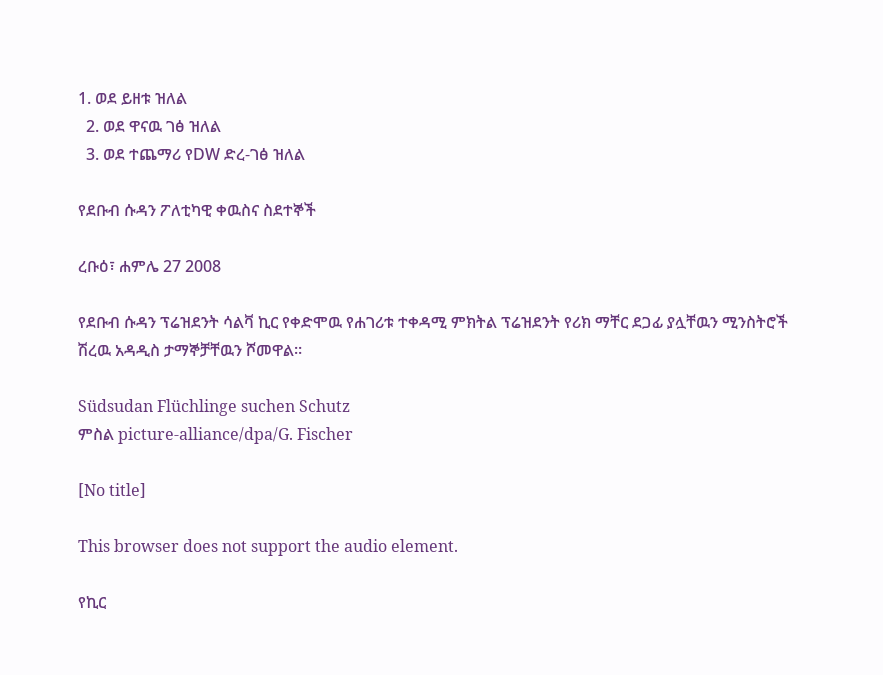1. ወደ ይዘቱ ዝለል
  2. ወደ ዋናዉ ገፅ ዝለል
  3. ወደ ተጨማሪ የDW ድረ-ገፅ ዝለል

የደቡብ ሱዳን ፖለቲካዊ ቀዉስና ስደተኞች

ረቡዕ፣ ሐምሌ 27 2008

የደቡብ ሱዳን ፕሬዝደንት ሳልቫ ኪር የቀድሞዉ የሐገሪቱ ተቀዳሚ ምክትል ፕሬዝደንት የሪክ ማቸር ደጋፊ ያሏቸዉን ሚንስትሮች ሽረዉ አዳዲስ ታማኞቻቸዉን ሾመዋል።

Südsudan Flüchlinge suchen Schutz
ምስል picture-alliance/dpa/G. Fischer

[No title]

This browser does not support the audio element.

የኪር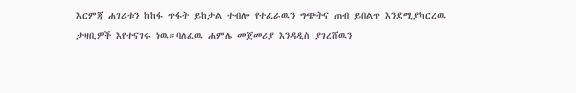እርምጃ ሐገሪቱን ከከፋ ጥፋት ይከታል ተብሎ የተፈራዉን ግጭትና ጠብ ይበልጥ እንደሚያካርረዉ ታዛቢዎች እየተናገሩ ነዉ።ባለፈዉ ሐምሌ መጀመሪያ እንዳዲስ ያገረሸዉን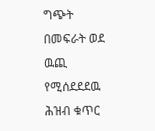ግጭት በመፍራት ወደ ዉጪ የሚሰደደደዉ ሕዝብ ቁጥር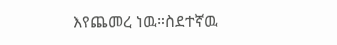እየጨመረ ነዉ።ስደተኛዉ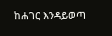ከሐገር እንዳይወጣ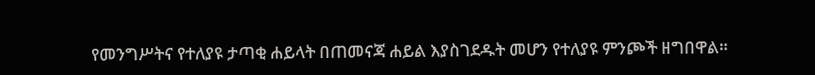የመንግሥትና የተለያዩ ታጣቂ ሐይላት በጠመናጃ ሐይል እያስገደዱት መሆን የተለያዩ ምንጮች ዘግበዋል።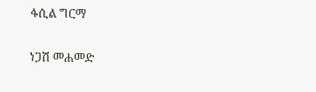ፋሲል ግርማ

ነጋሽ መሐመድ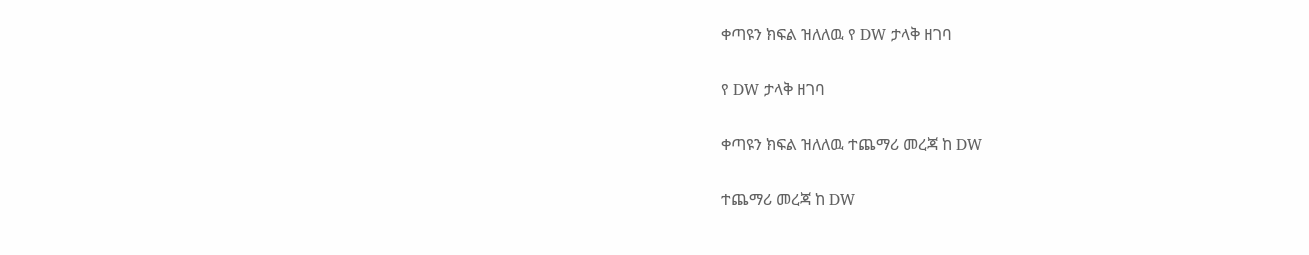ቀጣዩን ክፍል ዝለለዉ የ DW ታላቅ ዘገባ

የ DW ታላቅ ዘገባ

ቀጣዩን ክፍል ዝለለዉ ተጨማሪ መረጃ ከ DW

ተጨማሪ መረጃ ከ DW